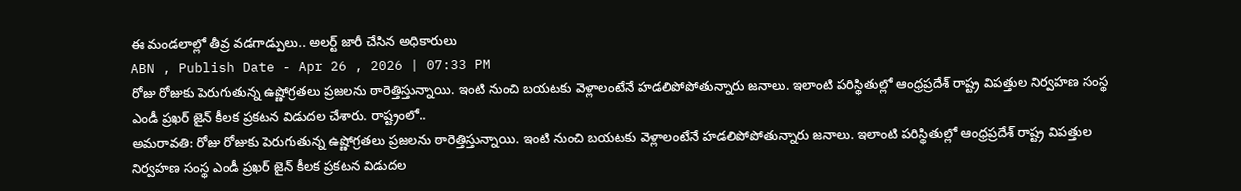ఈ మండలాల్లో తీవ్ర వడగాడ్పులు.. అలర్ట్ జారీ చేసిన అధికారులు
ABN , Publish Date - Apr 26 , 2026 | 07:33 PM
రోజు రోజుకు పెరుగుతున్న ఉష్ణోగ్రతలు ప్రజలను ఠారెత్తిస్తున్నాయి. ఇంటి నుంచి బయటకు వెళ్లాలంటేనే హడలిపోపోతున్నారు జనాలు. ఇలాంటి పరిస్థితుల్లో ఆంధ్రప్రదేశ్ రాష్ట్ర విపత్తుల నిర్వహణ సంస్థ ఎండీ ప్రఖర్ జైన్ కీలక ప్రకటన విడుదల చేశారు. రాష్ట్రంలో..
అమరావతి: రోజు రోజుకు పెరుగుతున్న ఉష్ణోగ్రతలు ప్రజలను ఠారెత్తిస్తున్నాయి. ఇంటి నుంచి బయటకు వెళ్లాలంటేనే హడలిపోపోతున్నారు జనాలు. ఇలాంటి పరిస్థితుల్లో ఆంధ్రప్రదేశ్ రాష్ట్ర విపత్తుల నిర్వహణ సంస్థ ఎండీ ప్రఖర్ జైన్ కీలక ప్రకటన విడుదల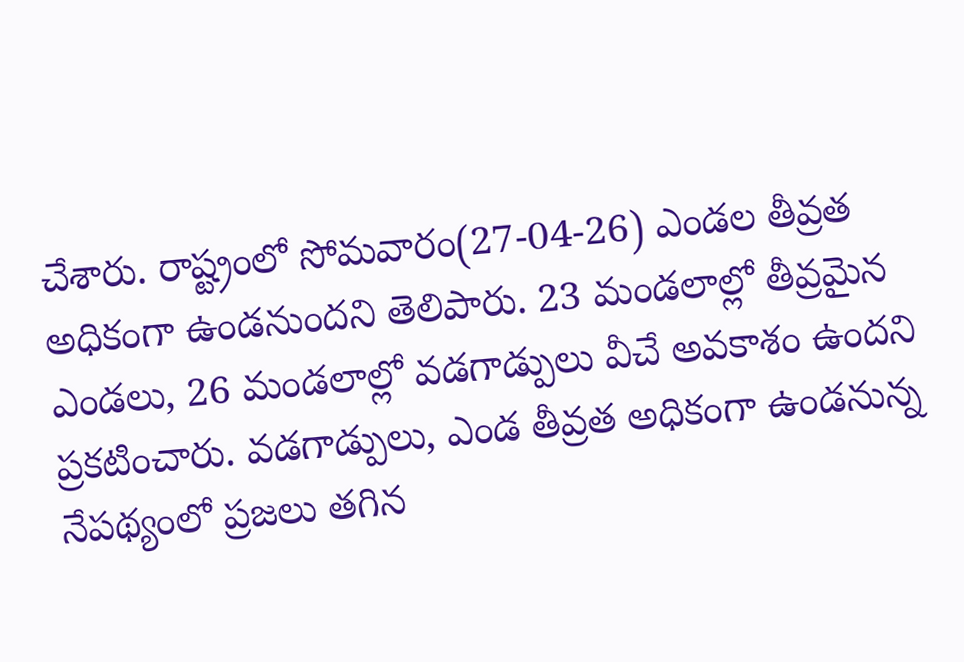చేశారు. రాష్ట్రంలో సోమవారం(27-04-26) ఎండల తీవ్రత అధికంగా ఉండనుందని తెలిపారు. 23 మండలాల్లో తీవ్రమైన ఎండలు, 26 మండలాల్లో వడగాడ్పులు వీచే అవకాశం ఉందని ప్రకటించారు. వడగాడ్పులు, ఎండ తీవ్రత అధికంగా ఉండనున్న నేపథ్యంలో ప్రజలు తగిన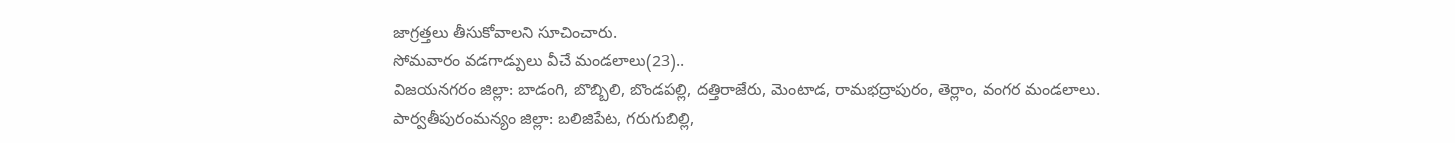జాగ్రత్తలు తీసుకోవాలని సూచించారు.
సోమవారం వడగాడ్పులు వీచే మండలాలు(23)..
విజయనగరం జిల్లా: బాడంగి, బొబ్బిలి, బొండపల్లి, దత్తిరాజేరు, మెంటాడ, రామభద్రాపురం, తెర్లాం, వంగర మండలాలు.
పార్వతీపురంమన్యం జిల్లా: బలిజిపేట, గరుగుబిల్లి,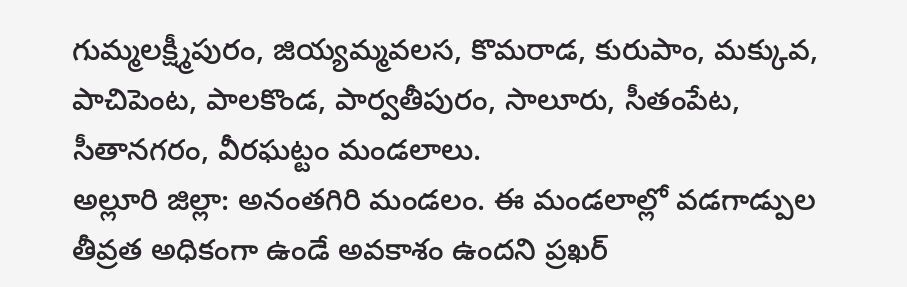గుమ్మలక్ష్మీపురం, జియ్యమ్మవలస, కొమరాడ, కురుపాం, మక్కువ, పాచిపెంట, పాలకొండ, పార్వతీపురం, సాలూరు, సీతంపేట, సీతానగరం, వీరఘట్టం మండలాలు.
అల్లూరి జిల్లా: అనంతగిరి మండలం. ఈ మండలాల్లో వడగాడ్పుల తీవ్రత అధికంగా ఉండే అవకాశం ఉందని ప్రఖర్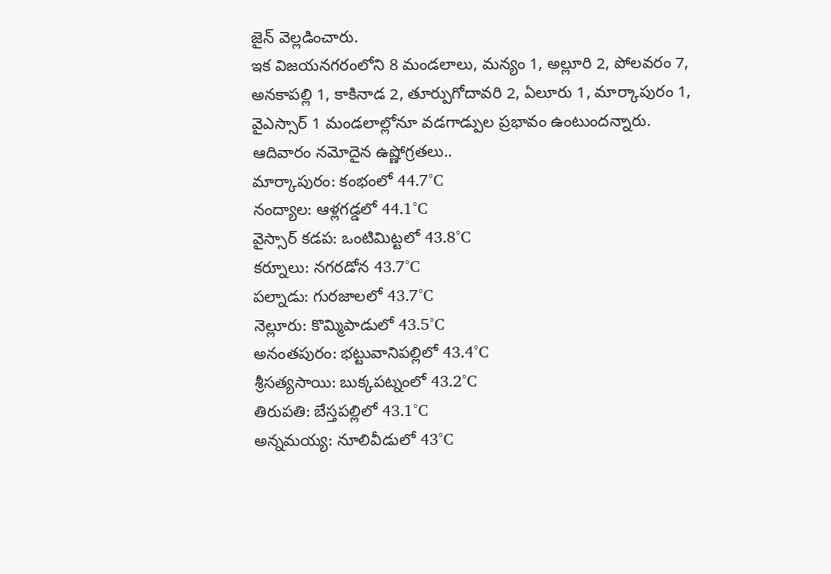జైన్ వెల్లడించారు.
ఇక విజయనగరంలోని 8 మండలాలు, మన్యం 1, అల్లూరి 2, పోలవరం 7, అనకాపల్లి 1, కాకినాడ 2, తూర్పుగోదావరి 2, ఏలూరు 1, మార్కాపురం 1, వైఎస్సార్ 1 మండలాల్లోనూ వడగాడ్పుల ప్రభావం ఉంటుందన్నారు.
ఆదివారం నమోదైన ఉష్ణోగ్రతలు..
మార్కాపురం: కంభంలో 44.7°C
నంద్యాల: ఆళ్లగడ్డలో 44.1°C
వైస్సార్ కడప: ఒంటిమిట్టలో 43.8°C
కర్నూలు: నగరడోన 43.7°C
పల్నాడు: గురజాలలో 43.7°C
నెల్లూరు: కొమ్మిపాడులో 43.5°C
అనంతపురం: భట్టువానిపల్లిలో 43.4°C
శ్రీసత్యసాయి: బుక్కపట్నంలో 43.2°C
తిరుపతి: బేస్తపల్లిలో 43.1°C
అన్నమయ్య: నూలివీడులో 43°C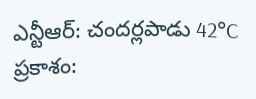ఎన్టీఆర్: చందర్లపాడు 42°C
ప్రకాశం: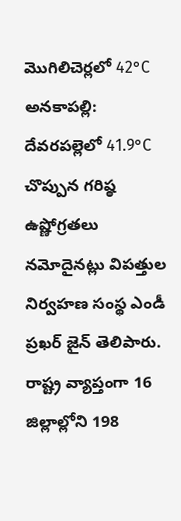మొగిలిచెర్లలో 42°C
అనకాపల్లి: దేవరపల్లెలో 41.9°C చొప్పున గరిష్ఠ ఉష్ణోగ్రతలు నమోదైనట్లు విపత్తుల నిర్వహణ సంస్థ ఎండీ ప్రఖర్ జైన్ తెలిపారు. రాష్ట్ర వ్యాప్తంగా 16 జిల్లాల్లోని 198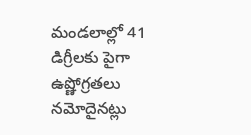మండలాల్లో 41 డిగ్రీలకు పైగా ఉష్ణోగ్రతలు నమోదైనట్లు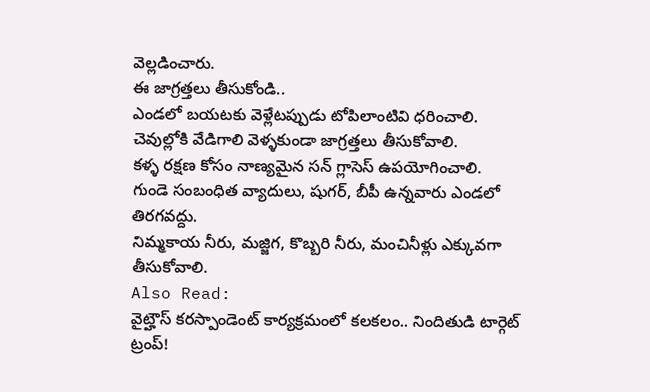వెల్లడించారు.
ఈ జాగ్రత్తలు తీసుకోండి..
ఎండలో బయటకు వెళ్లేటప్పుడు టోపిలాంటివి ధరించాలి.
చెవుల్లోకి వేడిగాలి వెళ్ళకుండా జాగ్రత్తలు తీసుకోవాలి.
కళ్ళ రక్షణ కోసం నాణ్యమైన సన్ గ్లాసెస్ ఉపయోగించాలి.
గుండె సంబంధిత వ్యాదులు, షుగర్, బీపీ ఉన్నవారు ఎండలో తిరగవద్దు.
నిమ్మకాయ నీరు, మజ్జిగ, కొబ్బరి నీరు, మంచినీళ్లు ఎక్కువగా తీసుకోవాలి.
Also Read:
వైట్హౌస్ కరస్పాండెంట్ కార్యక్రమంలో కలకలం.. నిందితుడి టార్గెట్ ట్రంప్!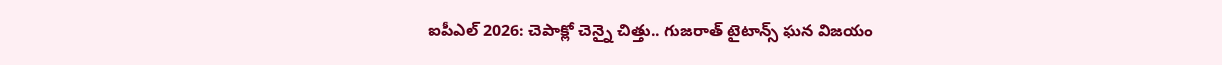ఐపీఎల్ 2026: చెపాక్లో చెన్నై చిత్తు.. గుజరాత్ టైటాన్స్ ఘన విజయం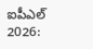ఐపీఎల్ 2026: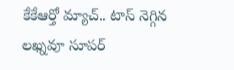కేకేఆర్తో మ్యాచ్.. టాస్ నెగ్గిన లఖ్నవూ సూపర్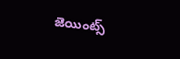జెయింట్స్